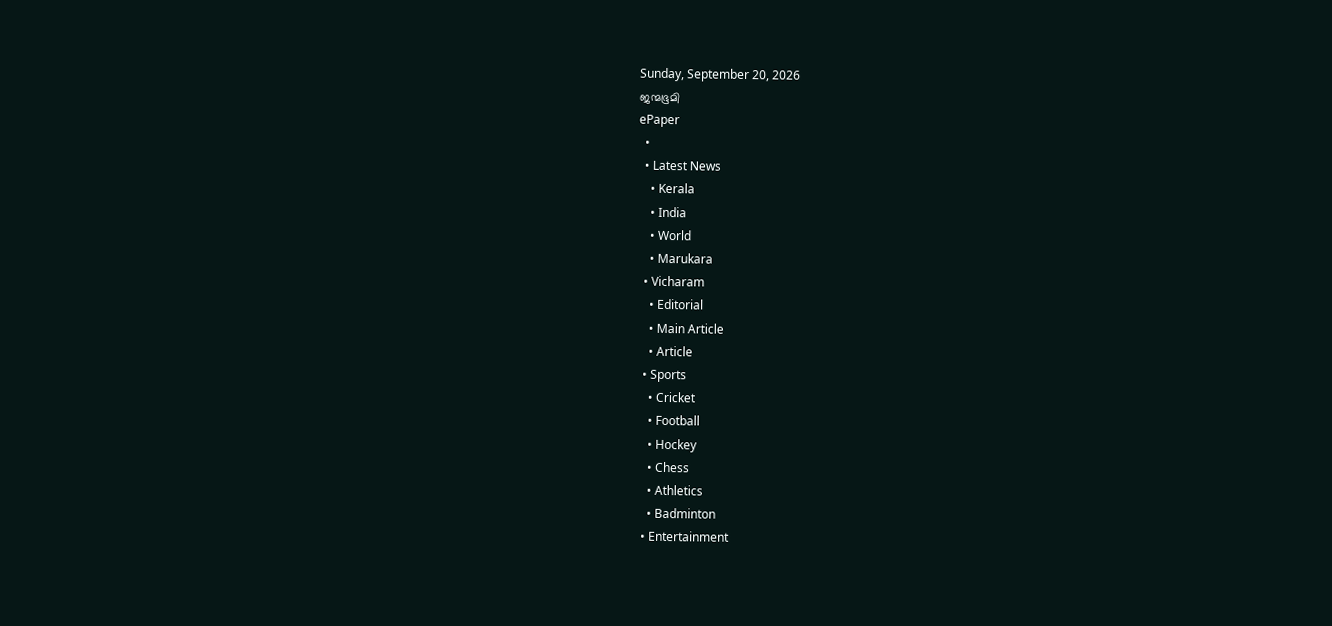Sunday, September 20, 2026
ജന്മഭൂമി
ePaper
  •
  • Latest News
    • Kerala
    • India
    • World
    • Marukara
  • Vicharam
    • Editorial
    • Main Article
    • Article
  • Sports
    • Cricket
    • Football
    • Hockey
    • Chess
    • Athletics
    • Badminton
  • Entertainment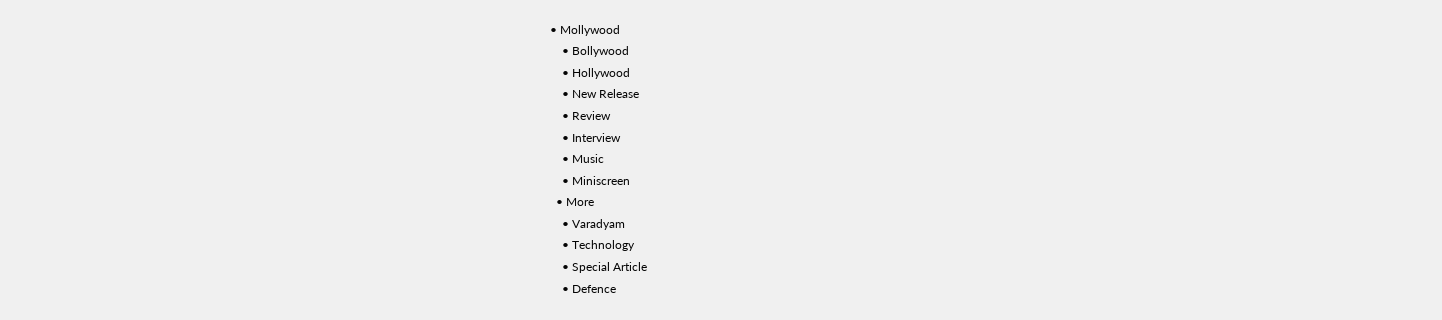• Mollywood
    • Bollywood
    • Hollywood
    • New Release
    • Review
    • Interview
    • Music
    • Miniscreen
  • More
    • Varadyam
    • Technology
    • Special Article
    • Defence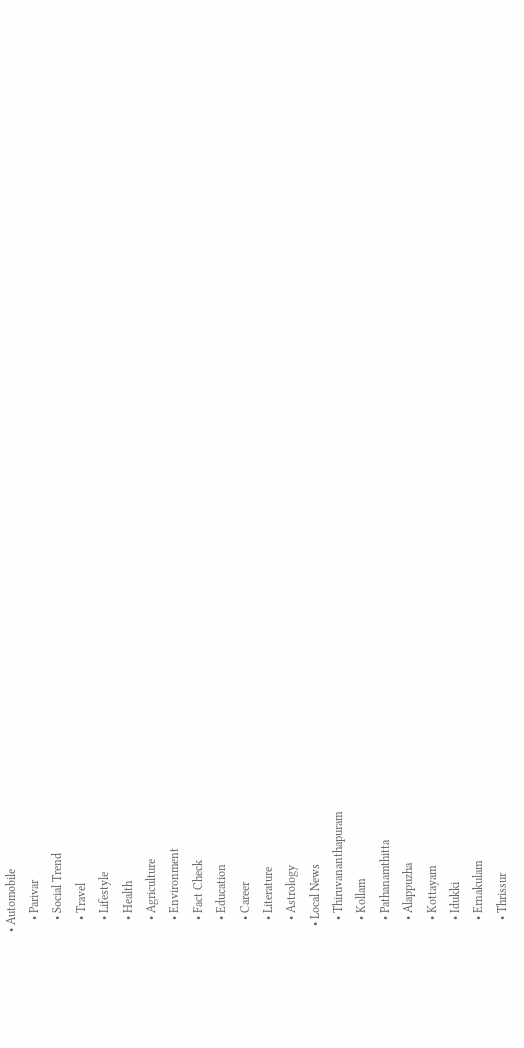• Automobile
    • Parivar
    • Social Trend
    • Travel
    • Lifestyle
    • Health
    • Agriculture
    • Environment
    • Fact Check
    • Education
    • Career
    • Literature
    • Astrology
  • Local News
    • Thiruvananthapuram
    • Kollam
    • Pathanamthitta
    • Alappuzha
    • Kottayam
    • Idukki
    • Ernakulam
    • Thrissur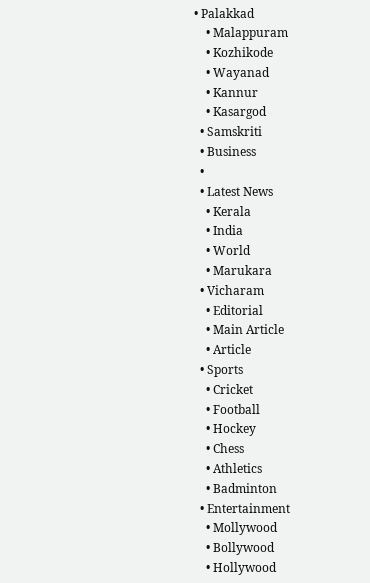• Palakkad
    • Malappuram
    • Kozhikode
    • Wayanad
    • Kannur
    • Kasargod
  • Samskriti
  • Business
  •
  • Latest News
    • Kerala
    • India
    • World
    • Marukara
  • Vicharam
    • Editorial
    • Main Article
    • Article
  • Sports
    • Cricket
    • Football
    • Hockey
    • Chess
    • Athletics
    • Badminton
  • Entertainment
    • Mollywood
    • Bollywood
    • Hollywood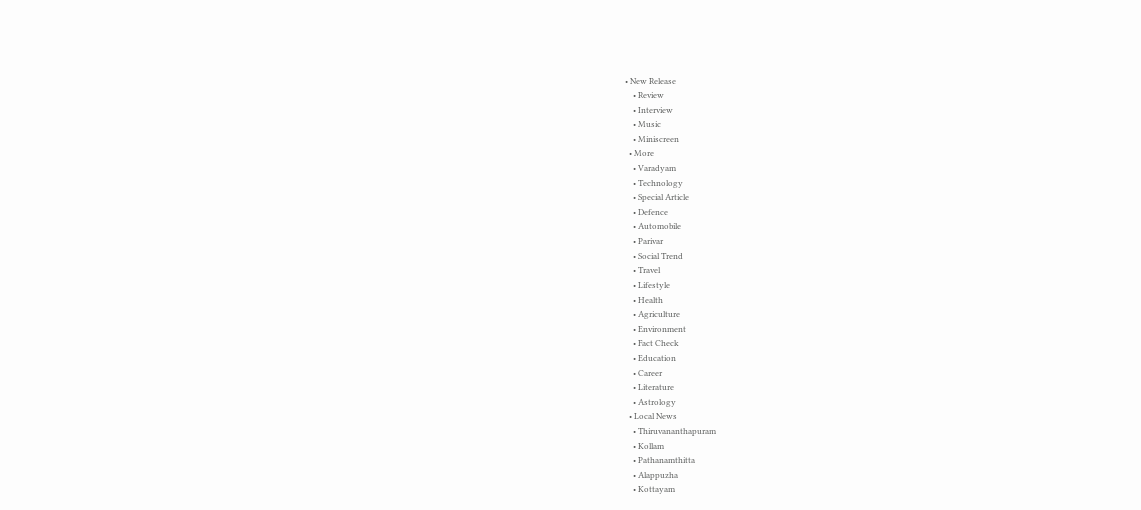• New Release
    • Review
    • Interview
    • Music
    • Miniscreen
  • More
    • Varadyam
    • Technology
    • Special Article
    • Defence
    • Automobile
    • Parivar
    • Social Trend
    • Travel
    • Lifestyle
    • Health
    • Agriculture
    • Environment
    • Fact Check
    • Education
    • Career
    • Literature
    • Astrology
  • Local News
    • Thiruvananthapuram
    • Kollam
    • Pathanamthitta
    • Alappuzha
    • Kottayam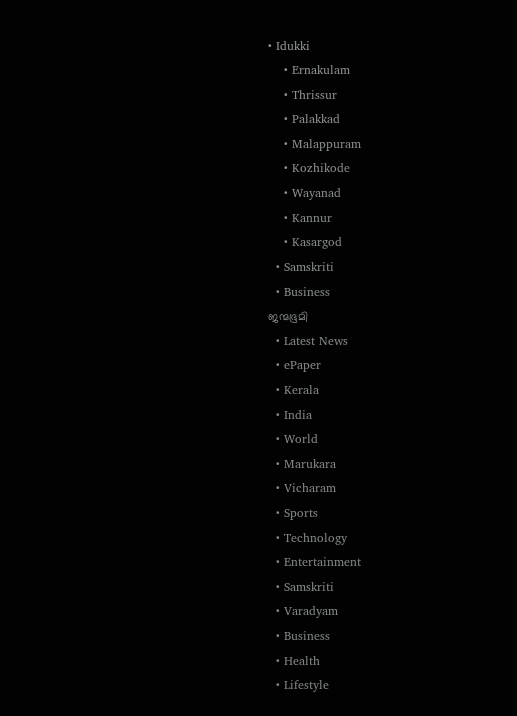• Idukki
    • Ernakulam
    • Thrissur
    • Palakkad
    • Malappuram
    • Kozhikode
    • Wayanad
    • Kannur
    • Kasargod
  • Samskriti
  • Business
ജന്മഭൂമി
  • Latest News
  • ePaper
  • Kerala
  • India
  • World
  • Marukara
  • Vicharam
  • Sports
  • Technology
  • Entertainment
  • Samskriti
  • Varadyam
  • Business
  • Health
  • Lifestyle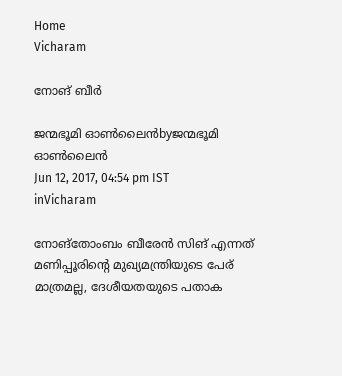Home
Vicharam

നോങ് ബീര്‍

ജന്മഭൂമി ഓണ്‍ലൈന്‍byജന്മഭൂമി ഓണ്‍ലൈന്‍
Jun 12, 2017, 04:54 pm IST
inVicharam

നോങ്‌തോംബം ബീരേന്‍ സിങ് എന്നത് മണിപ്പൂരിന്റെ മുഖ്യമന്ത്രിയുടെ പേര് മാത്രമല്ല, ദേശീയതയുടെ പതാക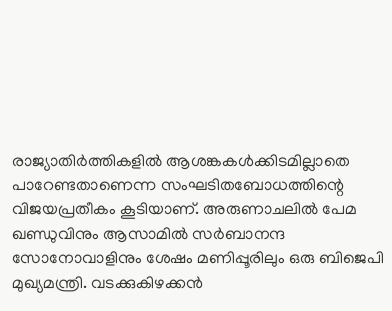രാജ്യാതിര്‍ത്തികളില്‍ ആശങ്കകള്‍ക്കിടമില്ലാതെ പാറേണ്ടതാണെന്ന സംഘടിതബോധത്തിന്റെ വിജയപ്രതീകം കൂടിയാണ്. അരുണാചലില്‍ പേമ ഖണ്ഡുവിനും ആസാമില്‍ സര്‍ബാനന്ദ സോനോവാളിനും ശേഷം മണിപ്പൂരിലും ഒരു ബിജെപി മുഖ്യമന്ത്രി. വടക്കുകിഴക്കന്‍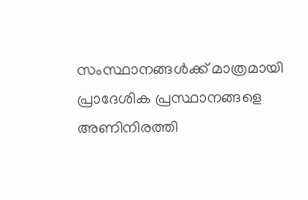സംസ്ഥാനങ്ങള്‍ക്ക് മാത്രമായി പ്രാദേശിക പ്രസ്ഥാനങ്ങളെ അണിനിരത്തി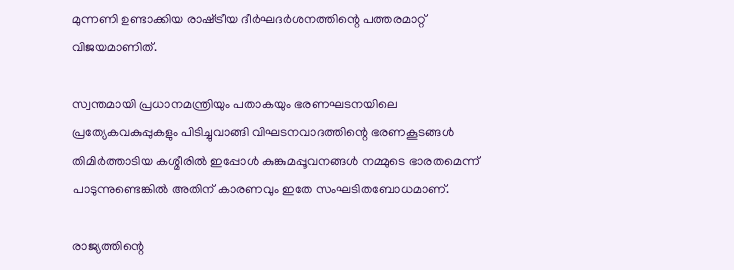മുന്നണി ഉണ്ടാക്കിയ രാഷ്‌ട്രീയ ദീര്‍ഘദര്‍ശനത്തിന്റെ പത്തരമാറ്റ് വിജയമാണിത്.

സ്വന്തമായി പ്രധാനമന്ത്രിയും പതാകയും ഭരണഘടനയിലെ പ്രത്യേകവകുപ്പുകളും പിടിച്ചുവാങ്ങി വിഘടനവാദത്തിന്റെ ഭരണകൂടങ്ങള്‍ തിമിര്‍ത്താടിയ കശ്മീരില്‍ ഇപ്പോള്‍ കുങ്കുമപ്പൂവനങ്ങള്‍ നമ്മുടെ ഭാരതമെന്ന് പാടുന്നുണ്ടെങ്കില്‍ അതിന് കാരണവും ഇതേ സംഘടിതബോധമാണ്.

രാജ്യത്തിന്റെ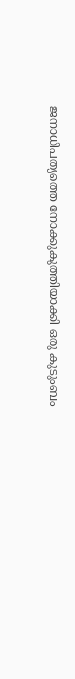ജനാധിപത്യത്തെ നോക്കുകുത്തിയാക്കി ഒരു കുടുംബം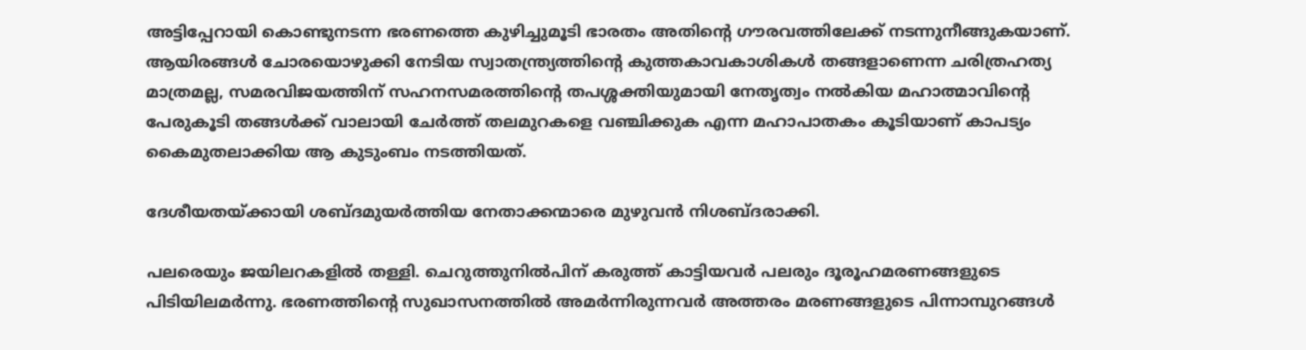അട്ടിപ്പേറായി കൊണ്ടുനടന്ന ഭരണത്തെ കുഴിച്ചുമൂടി ഭാരതം അതിന്റെ ഗൗരവത്തിലേക്ക് നടന്നുനീങ്ങുകയാണ്. ആയിരങ്ങള്‍ ചോരയൊഴുക്കി നേടിയ സ്വാതന്ത്ര്യത്തിന്റെ കുത്തകാവകാശികള്‍ തങ്ങളാണെന്ന ചരിത്രഹത്യ മാത്രമല്ല, സമരവിജയത്തിന് സഹനസമരത്തിന്റെ തപശ്ശക്തിയുമായി നേതൃത്വം നല്‍കിയ മഹാത്മാവിന്റെ പേരുകൂടി തങ്ങള്‍ക്ക് വാലായി ചേര്‍ത്ത് തലമുറകളെ വഞ്ചിക്കുക എന്ന മഹാപാതകം കൂടിയാണ് കാപട്യം കൈമുതലാക്കിയ ആ കുടുംബം നടത്തിയത്.

ദേശീയതയ്‌ക്കായി ശബ്ദമുയര്‍ത്തിയ നേതാക്കന്മാരെ മുഴുവന്‍ നിശബ്ദരാക്കി.

പലരെയും ജയിലറകളില്‍ തള്ളി. ചെറുത്തുനില്‍പിന് കരുത്ത് കാട്ടിയവര്‍ പലരും ദൂരൂഹമരണങ്ങളുടെ പിടിയിലമര്‍ന്നു. ഭരണത്തിന്റെ സുഖാസനത്തില്‍ അമര്‍ന്നിരുന്നവര്‍ അത്തരം മരണങ്ങളുടെ പിന്നാമ്പുറങ്ങള്‍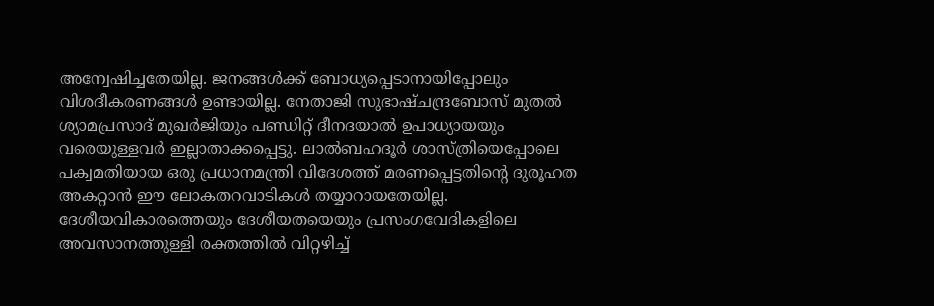അന്വേഷിച്ചതേയില്ല. ജനങ്ങള്‍ക്ക് ബോധ്യപ്പെടാനായിപ്പോലും വിശദീകരണങ്ങള്‍ ഉണ്ടായില്ല. നേതാജി സുഭാഷ്ചന്ദ്രബോസ് മുതല്‍ ശ്യാമപ്രസാദ് മുഖര്‍ജിയും പണ്ഡിറ്റ് ദീനദയാല്‍ ഉപാധ്യായയും വരെയുള്ളവര്‍ ഇല്ലാതാക്കപ്പെട്ടു. ലാല്‍ബഹദൂര്‍ ശാസ്ത്രിയെപ്പോലെ പക്വമതിയായ ഒരു പ്രധാനമന്ത്രി വിദേശത്ത് മരണപ്പെട്ടതിന്റെ ദുരൂഹത അകറ്റാന്‍ ഈ ലോകതറവാടികള്‍ തയ്യാറായതേയില്ല. ദേശീയവികാരത്തെയും ദേശീയതയെയും പ്രസംഗവേദികളിലെ അവസാനത്തുള്ളി രക്തത്തില്‍ വിറ്റഴിച്ച്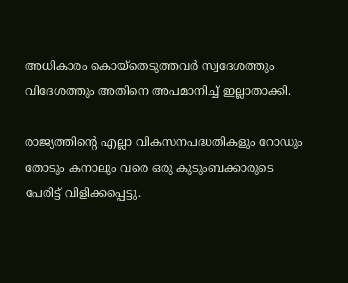അധികാരം കൊയ്‌തെടുത്തവര്‍ സ്വദേശത്തും വിദേശത്തും അതിനെ അപമാനിച്ച് ഇല്ലാതാക്കി.

രാജ്യത്തിന്റെ എല്ലാ വികസനപദ്ധതികളും റോഡും തോടും കനാലും വരെ ഒരു കുടുംബക്കാരുടെ പേരിട്ട് വിളിക്കപ്പെട്ടു.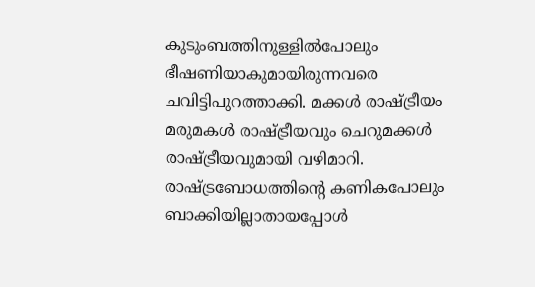കുടുംബത്തിനുള്ളില്‍പോലും ഭീഷണിയാകുമായിരുന്നവരെ ചവിട്ടിപുറത്താക്കി. മക്കള്‍ രാഷ്‌ട്രീയം മരുമകള്‍ രാഷ്‌ട്രീയവും ചെറുമക്കള്‍ രാഷ്‌ട്രീയവുമായി വഴിമാറി. രാഷ്‌ട്രബോധത്തിന്റെ കണികപോലും ബാക്കിയില്ലാതായപ്പോള്‍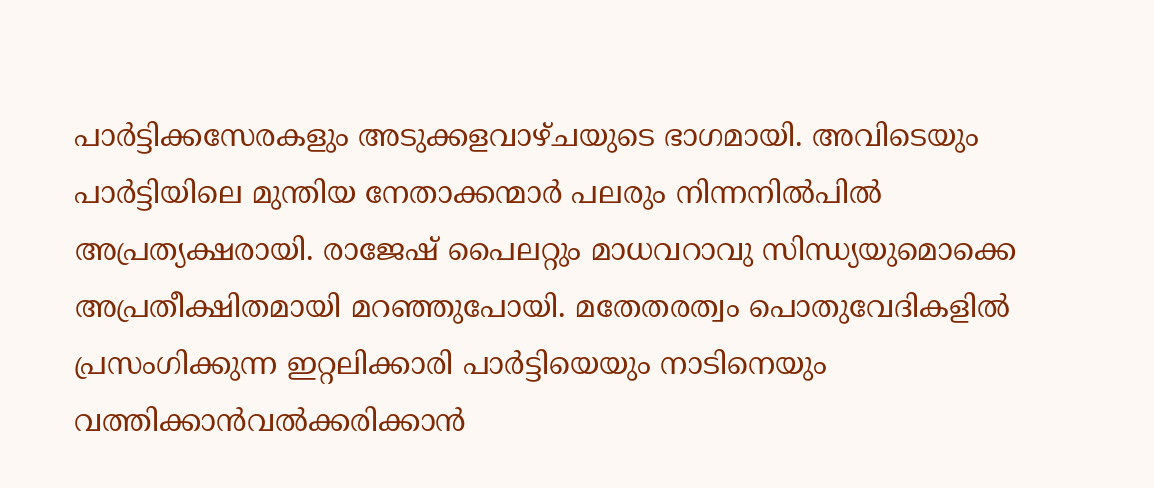പാര്‍ട്ടിക്കസേരകളും അടുക്കളവാഴ്ചയുടെ ഭാഗമായി. അവിടെയും പാര്‍ട്ടിയിലെ മുന്തിയ നേതാക്കന്മാര്‍ പലരും നിന്നനില്‍പില്‍ അപ്രത്യക്ഷരായി. രാജേഷ് പൈലറ്റും മാധവറാവു സിന്ധ്യയുമൊക്കെ അപ്രതീക്ഷിതമായി മറഞ്ഞുപോയി. മതേതരത്വം പൊതുവേദികളില്‍ പ്രസംഗിക്കുന്ന ഇറ്റലിക്കാരി പാര്‍ട്ടിയെയും നാടിനെയും വത്തിക്കാന്‍വല്‍ക്കരിക്കാന്‍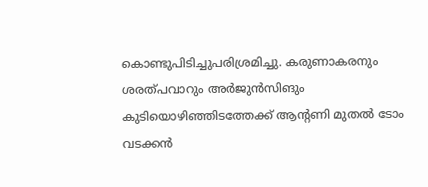കൊണ്ടുപിടിച്ചുപരിശ്രമിച്ചു. കരുണാകരനും ശരത്പവാറും അര്‍ജുന്‍സിങും കുടിയൊഴിഞ്ഞിടത്തേക്ക് ആന്റണി മുതല്‍ ടോം വടക്കന്‍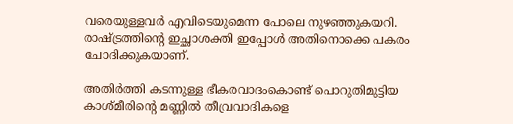വരെയുള്ളവര്‍ എവിടെയുമെന്ന പോലെ നുഴഞ്ഞുകയറി. രാഷ്‌ട്രത്തിന്റെ ഇച്ഛാശക്തി ഇപ്പോള്‍ അതിനൊക്കെ പകരം ചോദിക്കുകയാണ്.

അതിര്‍ത്തി കടന്നുള്ള ഭീകരവാദംകൊണ്ട് പൊറുതിമുട്ടിയ കാശ്മീരിന്റെ മണ്ണില്‍ തീവ്രവാദികളെ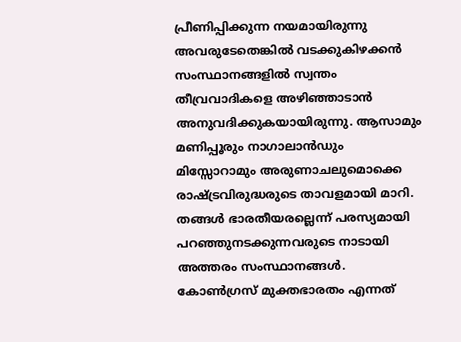പ്രീണിപ്പിക്കുന്ന നയമായിരുന്നു അവരുടേതെങ്കില്‍ വടക്കുകിഴക്കന്‍ സംസ്ഥാനങ്ങളില്‍ സ്വന്തം തീവ്രവാദികളെ അഴിഞ്ഞാടാന്‍ അനുവദിക്കുകയായിരുന്നു. ആസാമും മണിപ്പൂരും നാഗാലാന്‍ഡും മിസ്സോറാമും അരുണാചലുമൊക്കെ രാഷ്‌ട്രവിരുദ്ധരുടെ താവളമായി മാറി. തങ്ങള്‍ ഭാരതീയരല്ലെന്ന് പരസ്യമായി പറഞ്ഞുനടക്കുന്നവരുടെ നാടായി അത്തരം സംസ്ഥാനങ്ങള്‍. കോണ്‍ഗ്രസ് മുക്തഭാരതം എന്നത്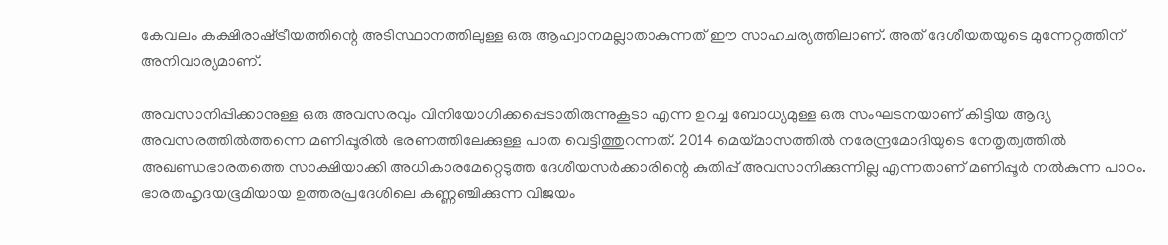കേവലം കക്ഷിരാഷ്‌ട്രീയത്തിന്റെ അടിസ്ഥാനത്തിലുള്ള ഒരു ആഹ്വാനമല്ലാതാകുന്നത് ഈ സാഹചര്യത്തിലാണ്. അത് ദേശീയതയുടെ മുന്നേറ്റത്തിന് അനിവാര്യമാണ്.

അവസാനിപ്പിക്കാനുള്ള ഒരു അവസരവും വിനിയോഗിക്കപ്പെടാതിരുന്നുകൂടാ എന്ന ഉറച്ച ബോധ്യമുള്ള ഒരു സംഘടനയാണ് കിട്ടിയ ആദ്യ അവസരത്തില്‍ത്തന്നെ മണിപ്പൂരില്‍ ഭരണത്തിലേക്കുള്ള പാത വെട്ടിത്തുറന്നത്. 2014 മെയ്‌മാസത്തില്‍ നരേന്ദ്രമോദിയുടെ നേതൃത്വത്തില്‍ അഖണ്ഡഭാരതത്തെ സാക്ഷിയാക്കി അധികാരമേറ്റെടുത്ത ദേശീയസര്‍ക്കാരിന്റെ കുതിപ്പ് അവസാനിക്കുന്നില്ല എന്നതാണ് മണിപ്പൂര്‍ നല്‍കുന്ന പാഠം. ഭാരതഹൃദയഭൂമിയായ ഉത്തരപ്രദേശിലെ കണ്ണഞ്ചിക്കുന്ന വിജയം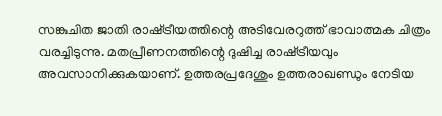സങ്കുചിത ജാതി രാഷ്‌ട്രീയത്തിന്റെ അടിവേരറുത്ത് ഭാവാത്മക ചിത്രം വരച്ചിടുന്നു. മതപ്രീണനത്തിന്റെ ദുഷിച്ച രാഷ്‌ട്രീയവും അവസാനിക്കുകയാണ്. ഉത്തരപ്രദേശും ഉത്തരാഖണ്ഡും നേടിയ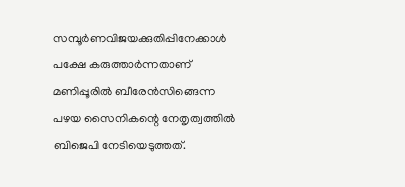സമ്പൂര്‍ണവിജയക്കുതിപ്പിനേക്കാള്‍ പക്ഷേ കരുത്താര്‍ന്നതാണ് മണിപ്പൂരില്‍ ബീരേന്‍സിങ്ങെന്ന പഴയ സൈനികന്റെ നേതൃത്വത്തില്‍ ബിജെപി നേടിയെടുത്തത്.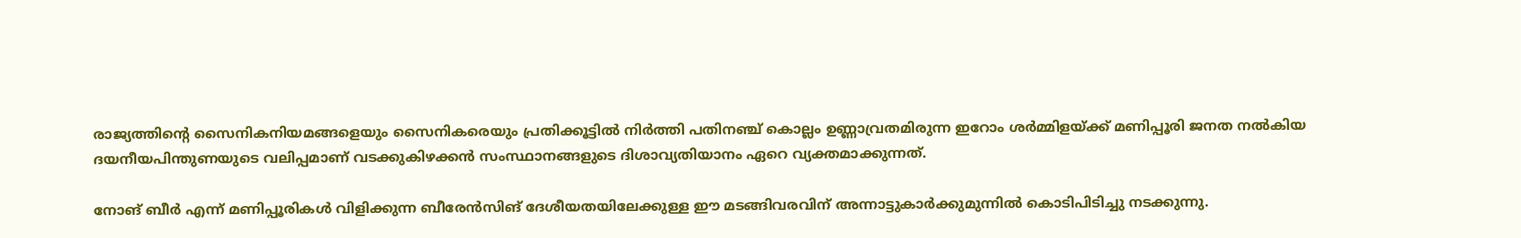രാജ്യത്തിന്റെ സൈനികനിയമങ്ങളെയും സൈനികരെയും പ്രതിക്കൂട്ടില്‍ നിര്‍ത്തി പതിനഞ്ച് കൊല്ലം ഉണ്ണാവ്രതമിരുന്ന ഇറോം ശര്‍മ്മിളയ്‌ക്ക് മണിപ്പൂരി ജനത നല്‍കിയ ദയനീയപിന്തുണയുടെ വലിപ്പമാണ് വടക്കുകിഴക്കന്‍ സംസ്ഥാനങ്ങളുടെ ദിശാവ്യതിയാനം ഏറെ വ്യക്തമാക്കുന്നത്.

നോങ് ബീര്‍ എന്ന് മണിപ്പൂരികള്‍ വിളിക്കുന്ന ബീരേന്‍സിങ് ദേശീയതയിലേക്കുള്ള ഈ മടങ്ങിവരവിന് അന്നാട്ടുകാര്‍ക്കുമുന്നില്‍ കൊടിപിടിച്ചു നടക്കുന്നു.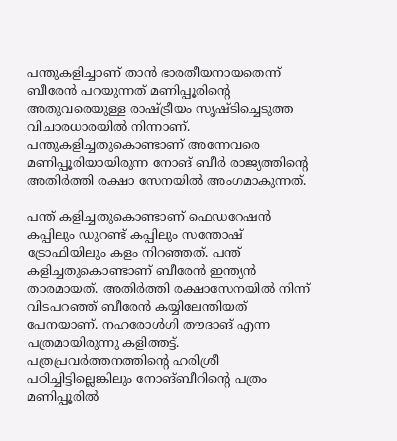പന്തുകളിച്ചാണ് താന്‍ ഭാരതീയനായതെന്ന് ബീരേന്‍ പറയുന്നത് മണിപ്പൂരിന്റെ അതുവരെയുള്ള രാഷ്‌ട്രീയം സൃഷ്ടിച്ചെടുത്ത വിചാരധാരയില്‍ നിന്നാണ്. പന്തുകളിച്ചതുകൊണ്ടാണ് അന്നേവരെ മണിപ്പൂരിയായിരുന്ന നോങ് ബീര്‍ രാജ്യത്തിന്റെ അതിര്‍ത്തി രക്ഷാ സേനയില്‍ അംഗമാകുന്നത്.

പന്ത് കളിച്ചതുകൊണ്ടാണ് ഫെഡറേഷന്‍ കപ്പിലും ഡുറണ്ട് കപ്പിലും സന്തോഷ് ട്രോഫിയിലും കളം നിറഞ്ഞത്. പന്ത് കളിച്ചതുകൊണ്ടാണ് ബീരേന്‍ ഇന്ത്യന്‍ താരമായത്. അതിര്‍ത്തി രക്ഷാസേനയില്‍ നിന്ന് വിടപറഞ്ഞ് ബീരേന്‍ കയ്യിലേന്തിയത് പേനയാണ്. നഹരോള്‍ഗി തൗദാങ് എന്ന പത്രമായിരുന്നു കളിത്തട്ട്. പത്രപ്രവര്‍ത്തനത്തിന്റെ ഹരിശ്രീ പഠിച്ചിട്ടില്ലെങ്കിലും നോങ്ബീറിന്റെ പത്രം മണിപ്പൂരില്‍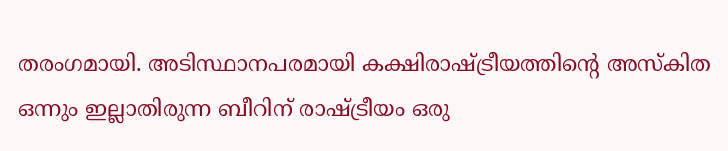തരംഗമായി. അടിസ്ഥാനപരമായി കക്ഷിരാഷ്‌ട്രീയത്തിന്റെ അസ്‌കിത ഒന്നും ഇല്ലാതിരുന്ന ബീറിന് രാഷ്‌ട്രീയം ഒരു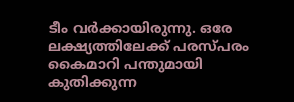ടീം വര്‍ക്കായിരുന്നു. ഒരേ ലക്ഷ്യത്തിലേക്ക് പരസ്പരം കൈമാറി പന്തുമായി കുതിക്കുന്ന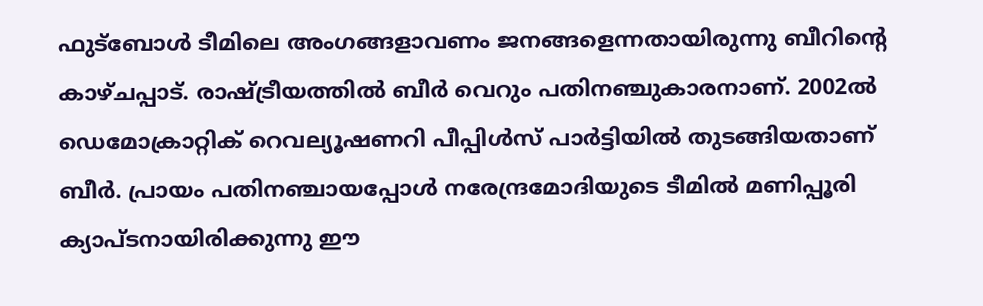ഫുട്‌ബോള്‍ ടീമിലെ അംഗങ്ങളാവണം ജനങ്ങളെന്നതായിരുന്നു ബീറിന്റെ കാഴ്ചപ്പാട്. രാഷ്‌ട്രീയത്തില്‍ ബീര്‍ വെറും പതിനഞ്ചുകാരനാണ്. 2002ല്‍ ഡെമോക്രാറ്റിക് റെവല്യൂഷണറി പീപ്പിള്‍സ് പാര്‍ട്ടിയില്‍ തുടങ്ങിയതാണ് ബീര്‍. പ്രായം പതിനഞ്ചായപ്പോള്‍ നരേന്ദ്രമോദിയുടെ ടീമില്‍ മണിപ്പൂരി ക്യാപ്ടനായിരിക്കുന്നു ഈ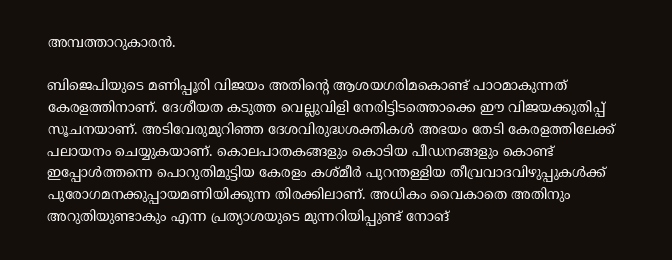അമ്പത്താറുകാരന്‍.

ബിജെപിയുടെ മണിപ്പൂരി വിജയം അതിന്റെ ആശയഗരിമകൊണ്ട് പാഠമാകുന്നത് കേരളത്തിനാണ്. ദേശീയത കടുത്ത വെല്ലുവിളി നേരിട്ടിടത്തൊക്കെ ഈ വിജയക്കുതിപ്പ് സൂചനയാണ്. അടിവേരുമുറിഞ്ഞ ദേശവിരുദ്ധശക്തികള്‍ അഭയം തേടി കേരളത്തിലേക്ക് പലായനം ചെയ്യുകയാണ്. കൊലപാതകങ്ങളും കൊടിയ പീഡനങ്ങളും കൊണ്ട് ഇപ്പോള്‍ത്തന്നെ പൊറുതിമുട്ടിയ കേരളം കശ്മീര്‍ പുറന്തള്ളിയ തീവ്രവാദവിഴുപ്പുകള്‍ക്ക് പുരോഗമനക്കുപ്പായമണിയിക്കുന്ന തിരക്കിലാണ്. അധികം വൈകാതെ അതിനും അറുതിയുണ്ടാകും എന്ന പ്രത്യാശയുടെ മുന്നറിയിപ്പുണ്ട് നോങ്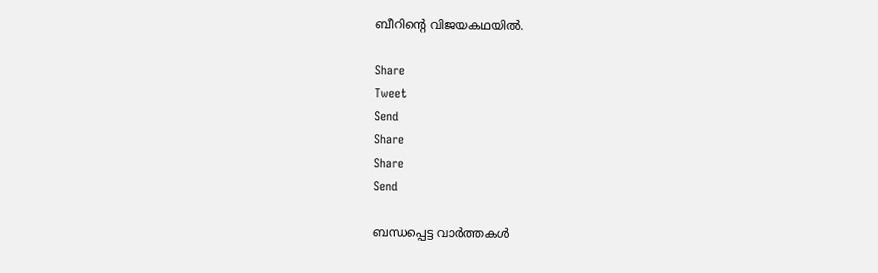ബീറിന്റെ വിജയകഥയില്‍.

Share
Tweet
Send
Share
Share
Send

ബന്ധപ്പെട്ട വാര്‍ത്തകള്‍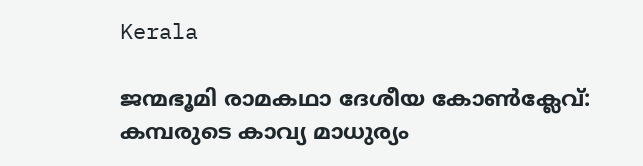Kerala

ജന്മഭൂമി രാമകഥാ ദേശീയ കോണ്‍ക്ലേവ്: കമ്പരുടെ കാവ്യ മാധുര്യം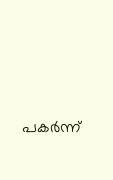പകര്‍ന്ന്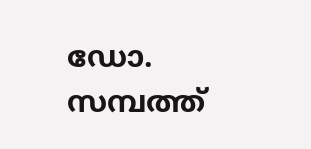ഡോ. സമ്പത്ത്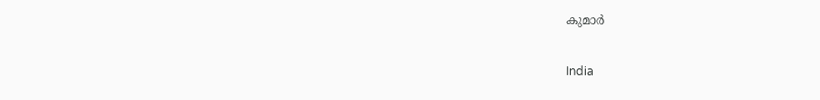കുമാര്‍

India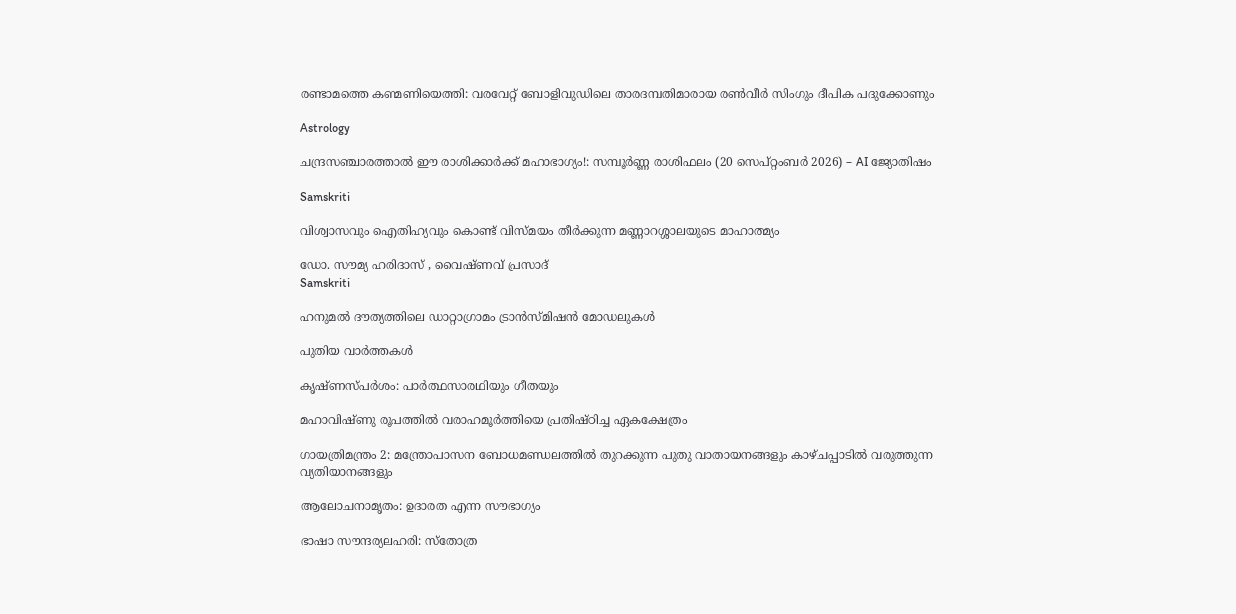രണ്ടാമത്തെ കണ്മണിയെത്തി: വരവേറ്റ് ബോളിവുഡിലെ താരദമ്പതിമാരായ രൺവീർ സിംഗും ദീപിക പദുക്കോണും

Astrology

ചന്ദ്രസഞ്ചാരത്താൽ ഈ രാശിക്കാർക്ക് മഹാഭാഗ്യം!: സമ്പൂർണ്ണ രാശിഫലം (20 സെപ്റ്റംബർ 2026) – AI ജ്യോതിഷം

Samskriti

വിശ്വാസവും ഐതിഹ്യവും കൊണ്ട് വിസ്മയം തീർക്കുന്ന മണ്ണാറശ്ശാലയുടെ മാഹാത്മ്യം

ഡോ. സൗമ്യ ഹരിദാസ് , വൈഷ്ണവ് പ്രസാദ്‌
Samskriti

ഹനുമല്‍ ദൗത്യത്തിലെ ഡാറ്റാഗ്രാമം ട്രാന്‍സ്മിഷന്‍ മോഡലുകള്‍

പുതിയ വാര്‍ത്തകള്‍

കൃഷ്ണസ്പര്‍ശം: പാര്‍ത്ഥസാരഥിയും ഗീതയും

മഹാവിഷ്ണു രൂപത്തിൽ വരാഹമൂർത്തിയെ പ്രതിഷ്ഠിച്ച ഏകക്ഷേത്രം

ഗായത്രിമന്ത്രം 2: മന്ത്രോപാസന ബോധമണ്ഡലത്തില്‍ തുറക്കുന്ന പുതു വാതായനങ്ങളും കാഴ്ചപ്പാടില്‍ വരുത്തുന്ന വ്യതിയാനങ്ങളും

ആലോചനാമൃതം: ഉദാരത എന്ന സൗഭാഗ്യം

ഭാഷാ സൗന്ദര്യലഹരി: സ്‌തോത്ര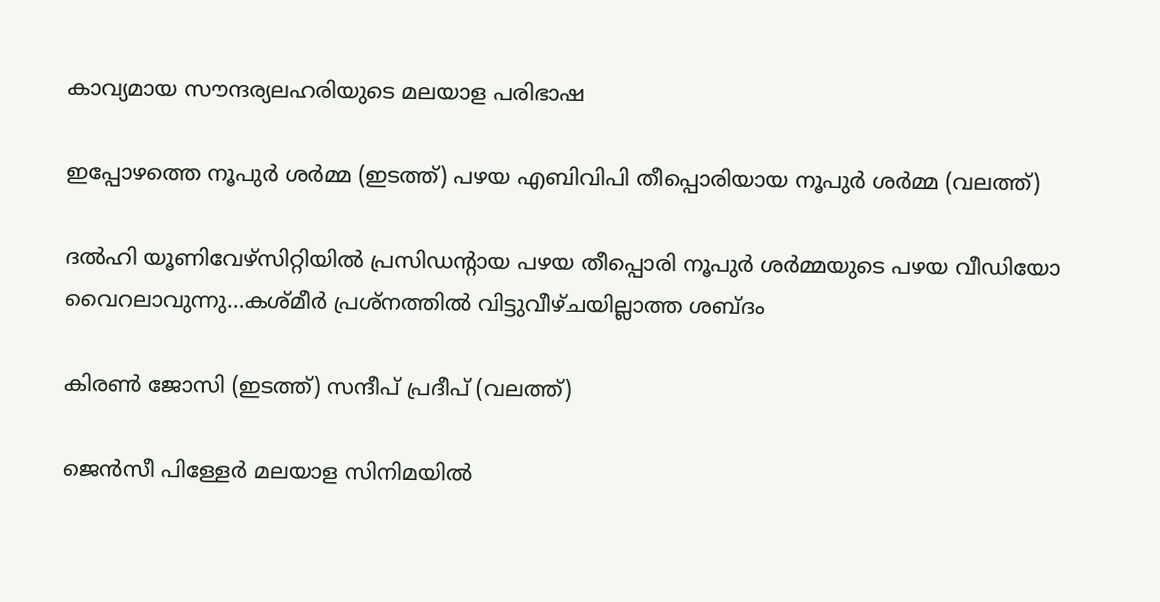കാവ്യമായ സൗന്ദര്യലഹരിയുടെ മലയാള പരിഭാഷ

ഇപ്പോഴത്തെ നൂപുര്‍ ശര്‍മ്മ (ഇടത്ത്) പഴയ എബിവിപി തീപ്പൊരിയായ നൂപുര്‍ ശര്‍മ്മ (വലത്ത്)

ദല്‍ഹി യൂണിവേഴ്സിറ്റിയില്‍ പ്രസിഡന്‍റായ പഴയ തീപ്പൊരി നൂപുര്‍ ശര്‍മ്മയുടെ പഴയ വീഡിയോ വൈറലാവുന്നു…കശ്മീര്‍ പ്രശ്നത്തില്‍ വിട്ടുവീഴ്ചയില്ലാത്ത ശബ്ദം

കിരണ്‍ ജോസി (ഇടത്ത്) സന്ദീപ് പ്രദീപ് (വലത്ത്)

ജെന്‍സീ പിള്ളേര്‍ മലയാള സിനിമയില്‍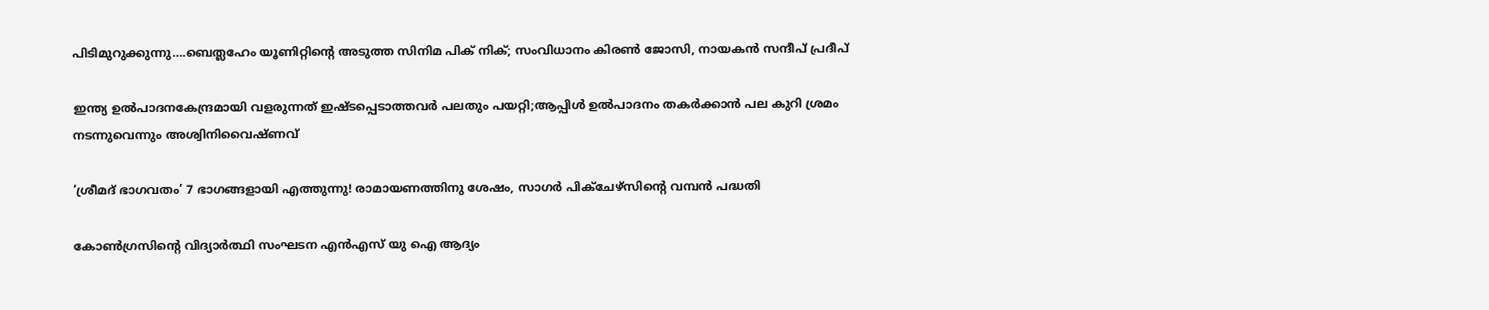പിടിമുറുക്കുന്നു….ബെത്ലഹേം യൂണിറ്റിന്റെ അടുത്ത സിനിമ പിക് നിക്; സംവിധാനം കിരണ്‍ ജോസി, നായകന്‍ സന്ദീപ് പ്രദീപ്

ഇന്ത്യ ഉല്‍പാദനകേന്ദ്രമായി വളരുന്നത് ഇഷ്ടപ്പെടാത്തവര്‍ പലതും പയറ്റി;ആപ്പിള്‍ ഉല്‍പാദനം തകര്‍ക്കാന്‍ പല കുറി ശ്രമം നടന്നുവെന്നും അശ്വിനിവൈഷ്ണവ്

‘ശ്രീമദ് ഭാഗവതം’ 7 ഭാഗങ്ങളായി എത്തുന്നു! രാമായണത്തിനു ശേഷം, സാഗർ പിക്ചേഴ്സിന്റെ വമ്പൻ പദ്ധതി

കോണ്‍ഗ്രസിന്‍റെ വിദ്യാര്‍ത്ഥി സംഘടന എന്‍എസ് യു ഐ ആദ്യം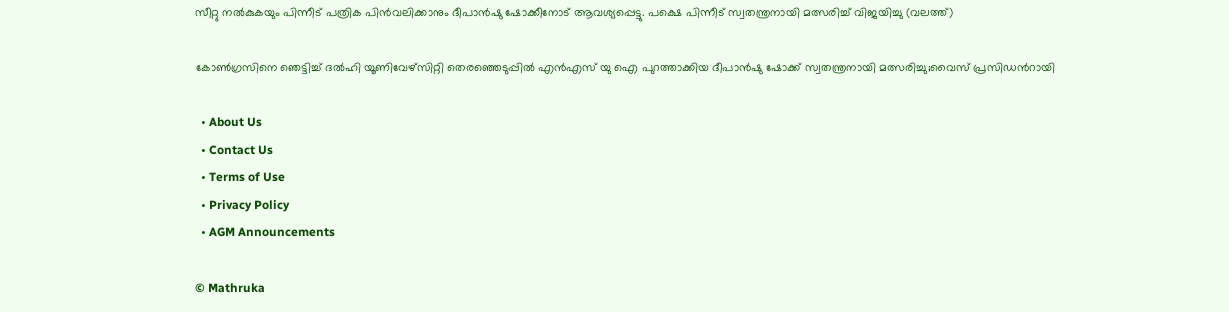സീറ്റു നല്‍കുകയും പിന്നീട് പത്രിക പിന്‍വലിക്കാനും ദീപാന്‍ഷു ഷോക്കീനോട് ആവശ്യപ്പെട്ടു. പക്ഷെ പിന്നീട് സ്വതന്ത്രനായി മത്സരിച്ച് വിജയിച്ചു (വലത്ത്)

കോണ്‍ഗ്രസിനെ ഞെട്ടിച്ച് ദല്‍ഹി യൂണിവേഴ്സിറ്റി തെരഞ്ഞെടുപ്പില്‍ എന്‍എസ് യു ഐ പുറത്താക്കിയ ദീപാൻഷു ഷോക്ക് സ്വതന്ത്രനായി മത്സരിച്ചു;വൈസ് പ്രസിഡന്‍റായി

  • About Us
  • Contact Us
  • Terms of Use
  • Privacy Policy
  • AGM Announcements

© Mathruka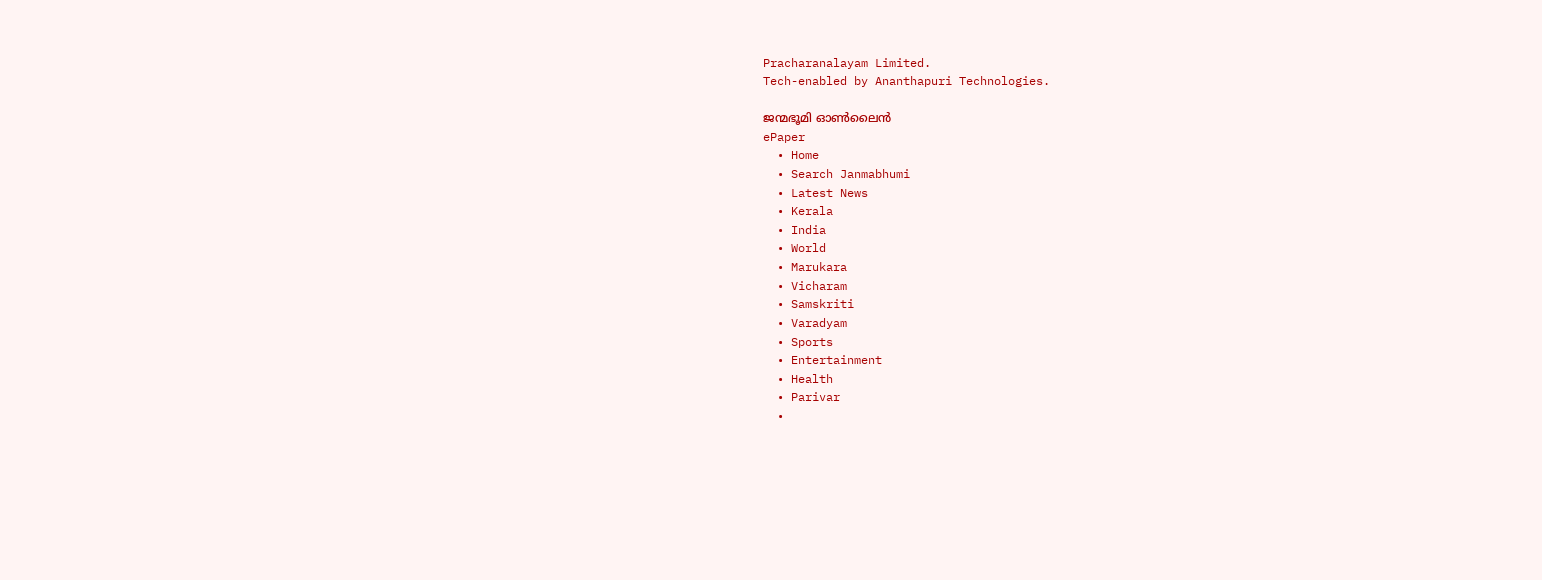Pracharanalayam Limited.
Tech-enabled by Ananthapuri Technologies.

ജന്മഭൂമി ഓണ്‍ലൈന്‍
ePaper
  • Home
  • Search Janmabhumi
  • Latest News
  • Kerala
  • India
  • World
  • Marukara
  • Vicharam
  • Samskriti
  • Varadyam
  • Sports
  • Entertainment
  • Health
  • Parivar
  •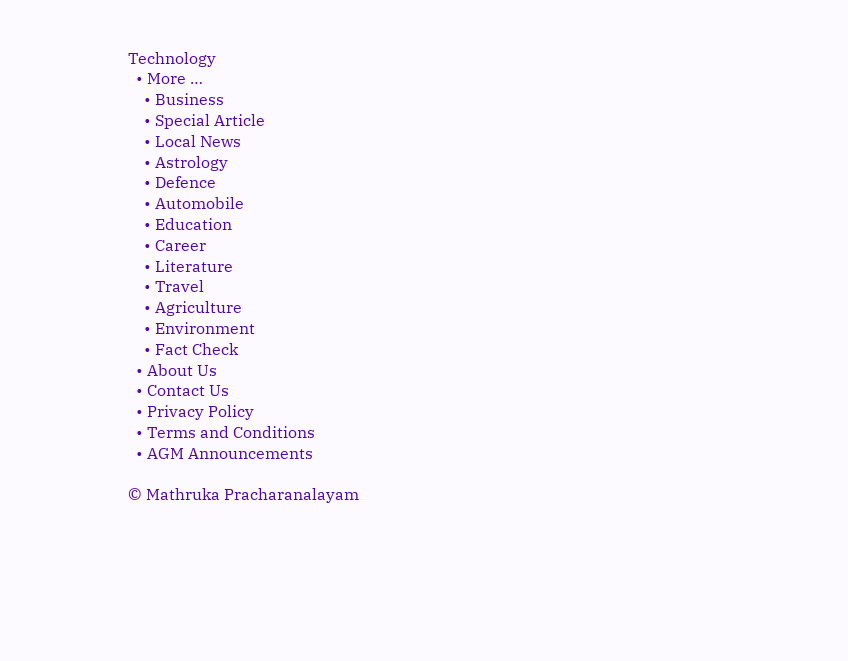Technology
  • More …
    • Business
    • Special Article
    • Local News
    • Astrology
    • Defence
    • Automobile
    • Education
    • Career
    • Literature
    • Travel
    • Agriculture
    • Environment
    • Fact Check
  • About Us
  • Contact Us
  • Privacy Policy
  • Terms and Conditions
  • AGM Announcements

© Mathruka Pracharanalayam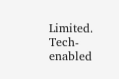Limited.
Tech-enabled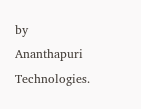by Ananthapuri Technologies.